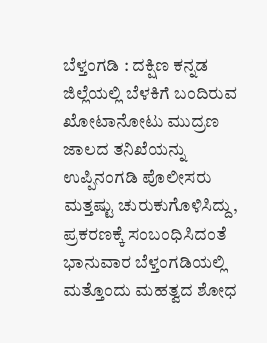ಬೆಳ್ತಂಗಡಿ : ದಕ್ಷಿಣ ಕನ್ನಡ ಜಿಲ್ಲೆಯಲ್ಲಿ ಬೆಳಕಿಗೆ ಬಂದಿರುವ ಖೋಟಾನೋಟು ಮುದ್ರಣ ಜಾಲದ ತನಿಖೆಯನ್ನು ಉಪ್ಪಿನಂಗಡಿ ಪೊಲೀಸರು ಮತ್ತಷ್ಟು ಚುರುಕುಗೊಳಿಸಿದ್ದು, ಪ್ರಕರಣಕ್ಕೆ ಸಂಬಂಧಿಸಿದಂತೆ ಭಾನುವಾರ ಬೆಳ್ತಂಗಡಿಯಲ್ಲಿ ಮತ್ತೊಂದು ಮಹತ್ವದ ಶೋಧ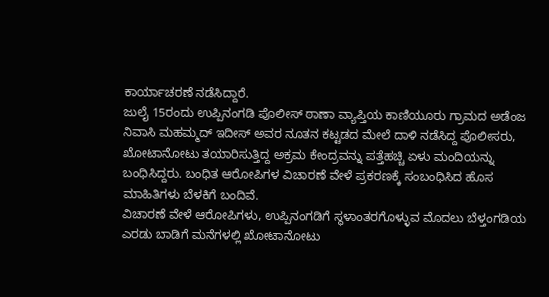ಕಾರ್ಯಾಚರಣೆ ನಡೆಸಿದ್ದಾರೆ.
ಜುಲೈ 15ರಂದು ಉಪ್ಪಿನಂಗಡಿ ಪೊಲೀಸ್ ಠಾಣಾ ವ್ಯಾಪ್ತಿಯ ಕಾಣಿಯೂರು ಗ್ರಾಮದ ಅಡೆಂಜ ನಿವಾಸಿ ಮಹಮ್ಮದ್ ಇದೀಸ್ ಅವರ ನೂತನ ಕಟ್ಟಡದ ಮೇಲೆ ದಾಳಿ ನಡೆಸಿದ್ದ ಪೊಲೀಸರು, ಖೋಟಾನೋಟು ತಯಾರಿಸುತ್ತಿದ್ದ ಅಕ್ರಮ ಕೇಂದ್ರವನ್ನು ಪತ್ತೆಹಚ್ಚಿ ಏಳು ಮಂದಿಯನ್ನು ಬಂಧಿಸಿದ್ದರು. ಬಂಧಿತ ಆರೋಪಿಗಳ ವಿಚಾರಣೆ ವೇಳೆ ಪ್ರಕರಣಕ್ಕೆ ಸಂಬಂಧಿಸಿದ ಹೊಸ ಮಾಹಿತಿಗಳು ಬೆಳಕಿಗೆ ಬಂದಿವೆ.
ವಿಚಾರಣೆ ವೇಳೆ ಆರೋಪಿಗಳು, ಉಪ್ಪಿನಂಗಡಿಗೆ ಸ್ಥಳಾಂತರಗೊಳ್ಳುವ ಮೊದಲು ಬೆಳ್ತಂಗಡಿಯ ಎರಡು ಬಾಡಿಗೆ ಮನೆಗಳಲ್ಲಿ ಖೋಟಾನೋಟು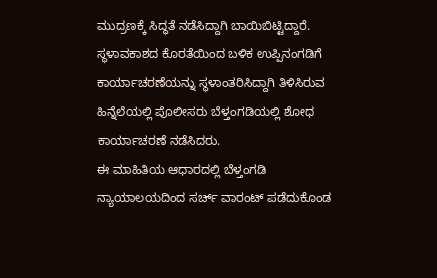ಮುದ್ರಣಕ್ಕೆ ಸಿದ್ಧತೆ ನಡೆಸಿದ್ದಾಗಿ ಬಾಯಿಬಿಟ್ಟಿದ್ದಾರೆ. ಸ್ಥಳಾವಕಾಶದ ಕೊರತೆಯಿಂದ ಬಳಿಕ ಉಪ್ಪಿನಂಗಡಿಗೆ ಕಾರ್ಯಾಚರಣೆಯನ್ನು ಸ್ಥಳಾಂತರಿಸಿದ್ದಾಗಿ ತಿಳಿಸಿರುವ ಹಿನ್ನೆಲೆಯಲ್ಲಿ ಪೊಲೀಸರು ಬೆಳ್ತಂಗಡಿಯಲ್ಲಿ ಶೋಧ ಕಾರ್ಯಾಚರಣೆ ನಡೆಸಿದರು.
ಈ ಮಾಹಿತಿಯ ಆಧಾರದಲ್ಲಿ ಬೆಳ್ತಂಗಡಿ ನ್ಯಾಯಾಲಯದಿಂದ ಸರ್ಚ್ ವಾರಂಟ್ ಪಡೆದುಕೊಂಡ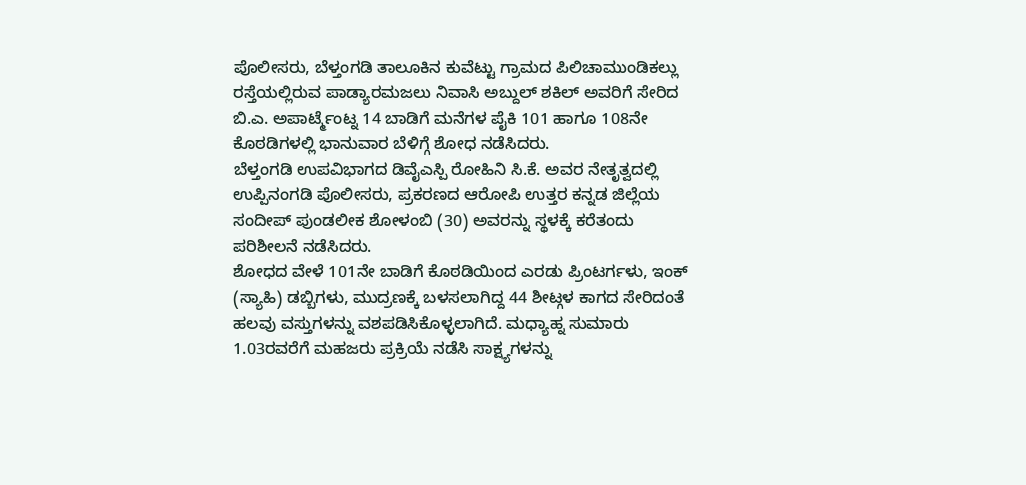ಪೊಲೀಸರು, ಬೆಳ್ತಂಗಡಿ ತಾಲೂಕಿನ ಕುವೆಟ್ಟು ಗ್ರಾಮದ ಪಿಲಿಚಾಮುಂಡಿಕಲ್ಲು ರಸ್ತೆಯಲ್ಲಿರುವ ಪಾಡ್ಯಾರಮಜಲು ನಿವಾಸಿ ಅಬ್ದುಲ್ ಶಕಿಲ್ ಅವರಿಗೆ ಸೇರಿದ ಬಿ.ಎ. ಅಪಾರ್ಟ್ಮೆಂಟ್ನ 14 ಬಾಡಿಗೆ ಮನೆಗಳ ಪೈಕಿ 101 ಹಾಗೂ 108ನೇ ಕೊಠಡಿಗಳಲ್ಲಿ ಭಾನುವಾರ ಬೆಳಿಗ್ಗೆ ಶೋಧ ನಡೆಸಿದರು.
ಬೆಳ್ತಂಗಡಿ ಉಪವಿಭಾಗದ ಡಿವೈಎಸ್ಪಿ ರೋಹಿನಿ ಸಿ.ಕೆ. ಅವರ ನೇತೃತ್ವದಲ್ಲಿ ಉಪ್ಪಿನಂಗಡಿ ಪೊಲೀಸರು, ಪ್ರಕರಣದ ಆರೋಪಿ ಉತ್ತರ ಕನ್ನಡ ಜಿಲ್ಲೆಯ ಸಂದೀಪ್ ಪುಂಡಲೀಕ ಶೋಳಂಬಿ (30) ಅವರನ್ನು ಸ್ಥಳಕ್ಕೆ ಕರೆತಂದು ಪರಿಶೀಲನೆ ನಡೆಸಿದರು.
ಶೋಧದ ವೇಳೆ 101ನೇ ಬಾಡಿಗೆ ಕೊಠಡಿಯಿಂದ ಎರಡು ಪ್ರಿಂಟರ್ಗಳು, ಇಂಕ್ (ಸ್ಯಾಹಿ) ಡಬ್ಬಿಗಳು, ಮುದ್ರಣಕ್ಕೆ ಬಳಸಲಾಗಿದ್ದ 44 ಶೀಟ್ಗಳ ಕಾಗದ ಸೇರಿದಂತೆ ಹಲವು ವಸ್ತುಗಳನ್ನು ವಶಪಡಿಸಿಕೊಳ್ಳಲಾಗಿದೆ. ಮಧ್ಯಾಹ್ನ ಸುಮಾರು 1.03ರವರೆಗೆ ಮಹಜರು ಪ್ರಕ್ರಿಯೆ ನಡೆಸಿ ಸಾಕ್ಷ್ಯಗಳನ್ನು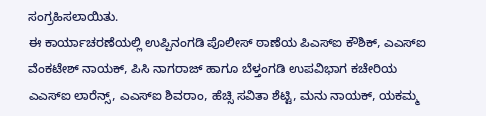ಸಂಗ್ರಹಿಸಲಾಯಿತು.
ಈ ಕಾರ್ಯಾಚರಣೆಯಲ್ಲಿ ಉಪ್ಪಿನಂಗಡಿ ಪೊಲೀಸ್ ಠಾಣೆಯ ಪಿಎಸ್ಐ ಕೌಶಿಕ್, ಎಎಸ್ಐ ವೆಂಕಟೇಶ್ ನಾಯಕ್, ಪಿಸಿ ನಾಗರಾಜ್ ಹಾಗೂ ಬೆಳ್ತಂಗಡಿ ಉಪವಿಭಾಗ ಕಚೇರಿಯ ಎಎಸ್ಐ ಲಾರೆನ್ಸ್, ಎಎಸ್ಐ ಶಿವರಾಂ, ಹೆಚ್ಸಿ ಸವಿತಾ ಶೆಟ್ಟಿ, ಮನು ನಾಯಕ್, ಯಕಮ್ಮ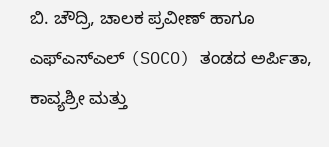ಬಿ. ಚೌದ್ರಿ, ಚಾಲಕ ಪ್ರವೀಣ್ ಹಾಗೂ ಎಫ್ಎಸ್ಎಲ್ (SOCO) ತಂಡದ ಅರ್ಪಿತಾ, ಕಾವ್ಯಶ್ರೀ ಮತ್ತು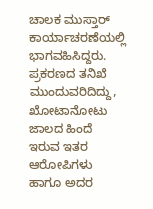ಚಾಲಕ ಮುಸ್ತಾರ್ ಕಾರ್ಯಾಚರಣೆಯಲ್ಲಿ ಭಾಗವಹಿಸಿದ್ದರು.
ಪ್ರಕರಣದ ತನಿಖೆ ಮುಂದುವರಿದಿದ್ದು, ಖೋಟಾನೋಟು ಜಾಲದ ಹಿಂದೆ ಇರುವ ಇತರ ಆರೋಪಿಗಳು ಹಾಗೂ ಅದರ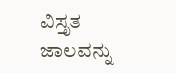ವಿಸ್ತೃತ ಜಾಲವನ್ನು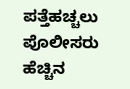ಪತ್ತೆಹಚ್ಚಲು ಪೊಲೀಸರು ಹೆಚ್ಚಿನ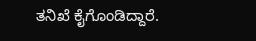ತನಿಖೆ ಕೈಗೊಂಡಿದ್ದಾರೆ.